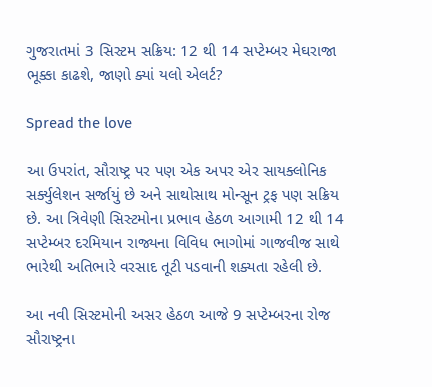ગુજરાતમાં 3 સિસ્ટમ સક્રિય: 12 થી 14 સપ્ટેમ્બર મેઘરાજા ભૂક્કા કાઢશે, જાણો ક્યાં યલો એલર્ટ?

Spread the love

આ ઉપરાંત, સૌરાષ્ટ્ર પર પણ એક અપર એર સાયક્લોનિક સર્ક્યુલેશન સર્જાયું છે અને સાથોસાથ મોન્સૂન ટ્રફ પણ સક્રિય છે. આ ત્રિવેણી સિસ્ટમોના પ્રભાવ હેઠળ આગામી 12 થી 14 સપ્ટેમ્બર દરમિયાન રાજ્યના વિવિધ ભાગોમાં ગાજવીજ સાથે ભારેથી અતિભારે વરસાદ તૂટી પડવાની શક્યતા રહેલી છે.

આ નવી સિસ્ટમોની અસર હેઠળ આજે 9 સપ્ટેમ્બરના રોજ સૌરાષ્ટ્રના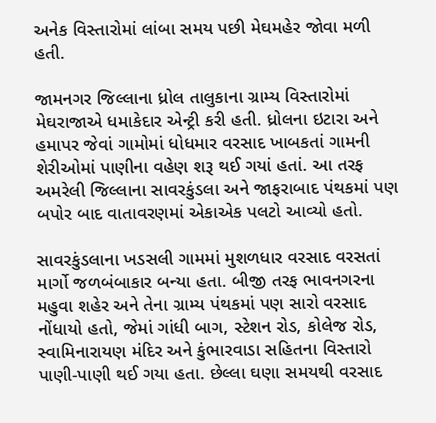અનેક વિસ્તારોમાં લાંબા સમય પછી મેઘમહેર જોવા મળી હતી.

જામનગર જિલ્લાના ધ્રોલ તાલુકાના ગ્રામ્ય વિસ્તારોમાં મેઘરાજાએ ધમાકેદાર એન્ટ્રી કરી હતી. ધ્રોલના ઇટારા અને હમાપર જેવાં ગામોમાં ધોધમાર વરસાદ ખાબકતાં ગામની શેરીઓમાં પાણીના વહેણ શરૂ થઈ ગયાં હતાં. આ તરફ અમરેલી જિલ્લાના સાવરકુંડલા અને જાફરાબાદ પંથકમાં પણ બપોર બાદ વાતાવરણમાં એકાએક પલટો આવ્યો હતો.

સાવરકુંડલાના ખડસલી ગામમાં મુશળધાર વરસાદ વરસતાં માર્ગો જળબંબાકાર બન્યા હતા. બીજી તરફ ભાવનગરના મહુવા શહેર અને તેના ગ્રામ્ય પંથકમાં પણ સારો વરસાદ નોંધાયો હતો, જેમાં ગાંધી બાગ, સ્ટેશન રોડ, કોલેજ રોડ, સ્વામિનારાયણ મંદિર અને કુંભારવાડા સહિતના વિસ્તારો પાણી-પાણી થઈ ગયા હતા. છેલ્લા ઘણા સમયથી વરસાદ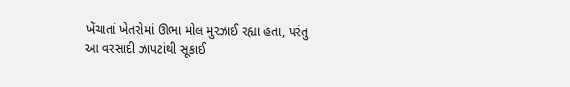ખેંચાતાં ખેતરોમાં ઊભા મોલ મુરઝાઈ રહ્યા હતા, પરંતુ આ વરસાદી ઝાપટાંથી સૂકાઈ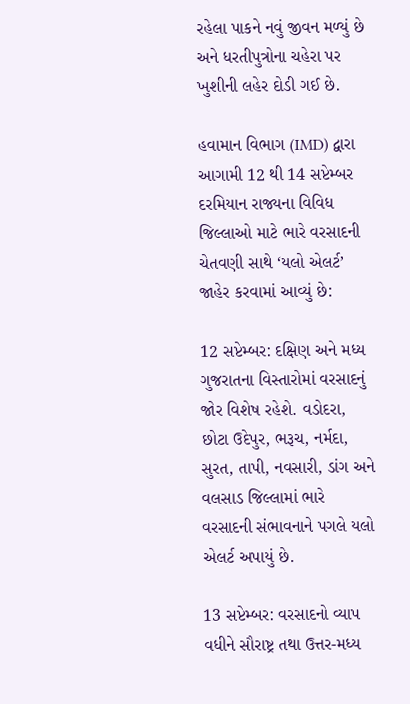રહેલા પાકને નવું જીવન મળ્યું છે અને ધરતીપુત્રોના ચહેરા પર ખુશીની લહેર દોડી ગઈ છે.

હવામાન વિભાગ (IMD) દ્વારા આગામી 12 થી 14 સપ્ટેમ્બર દરમિયાન રાજ્યના વિવિધ જિલ્લાઓ માટે ભારે વરસાદની ચેતવણી સાથે ‘યલો એલર્ટ’ જાહેર કરવામાં આવ્યું છે:

12 સપ્ટેમ્બર: દક્ષિણ અને મધ્ય ગુજરાતના વિસ્તારોમાં વરસાદનું જોર વિશેષ રહેશે. વડોદરા, છોટા ઉદેપુર, ભરૂચ, નર્મદા, સુરત, તાપી, નવસારી, ડાંગ અને વલસાડ જિલ્લામાં ભારે વરસાદની સંભાવનાને પગલે યલો એલર્ટ અપાયું છે.

13 સપ્ટેમ્બર: વરસાદનો વ્યાપ વધીને સૌરાષ્ટ્ર તથા ઉત્તર-મધ્ય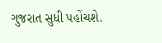ગુજરાત સુધી પહોંચશે.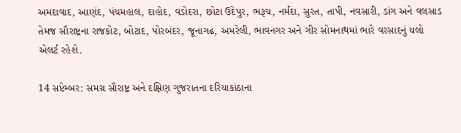અમદાવાદ, આણંદ, પંચમહાલ, દાહોદ, વડોદરા, છોટા ઉદેપુર, ભરૂચ, નર્મદા, સુરત, તાપી, નવસારી, ડાંગ અને વલસાડ તેમજ સૌરાષ્ટ્રના રાજકોટ, બોટાદ, પોરબંદર, જૂનાગઢ, અમરેલી, ભાવનગર અને ગીર સોમનાથમાં ભારે વરસાદનું યલો એલર્ટ રહેશે.

14 સપ્ટેમ્બર: સમગ્ર સૌરાષ્ટ્ર અને દક્ષિણ ગુજરાતના દરિયાકાંઠાના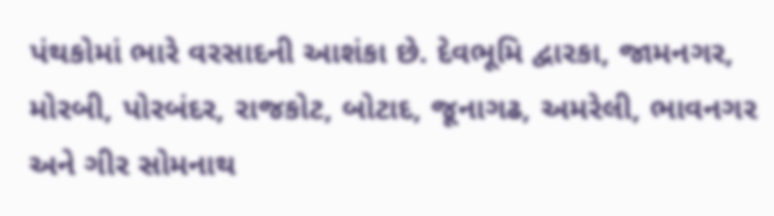પંથકોમાં ભારે વરસાદની આશંકા છે. દેવભૂમિ દ્વારકા, જામનગર, મોરબી, પોરબંદર, રાજકોટ, બોટાદ, જૂનાગઢ, અમરેલી, ભાવનગર અને ગીર સોમનાથ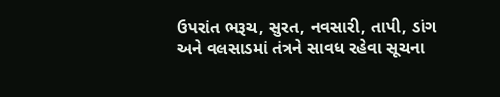ઉપરાંત ભરૂચ, સુરત, નવસારી, તાપી, ડાંગ અને વલસાડમાં તંત્રને સાવધ રહેવા સૂચના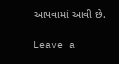આપવામાં આવી છે.

Leave a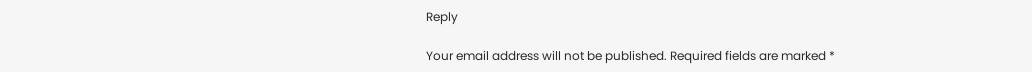Reply

Your email address will not be published. Required fields are marked *